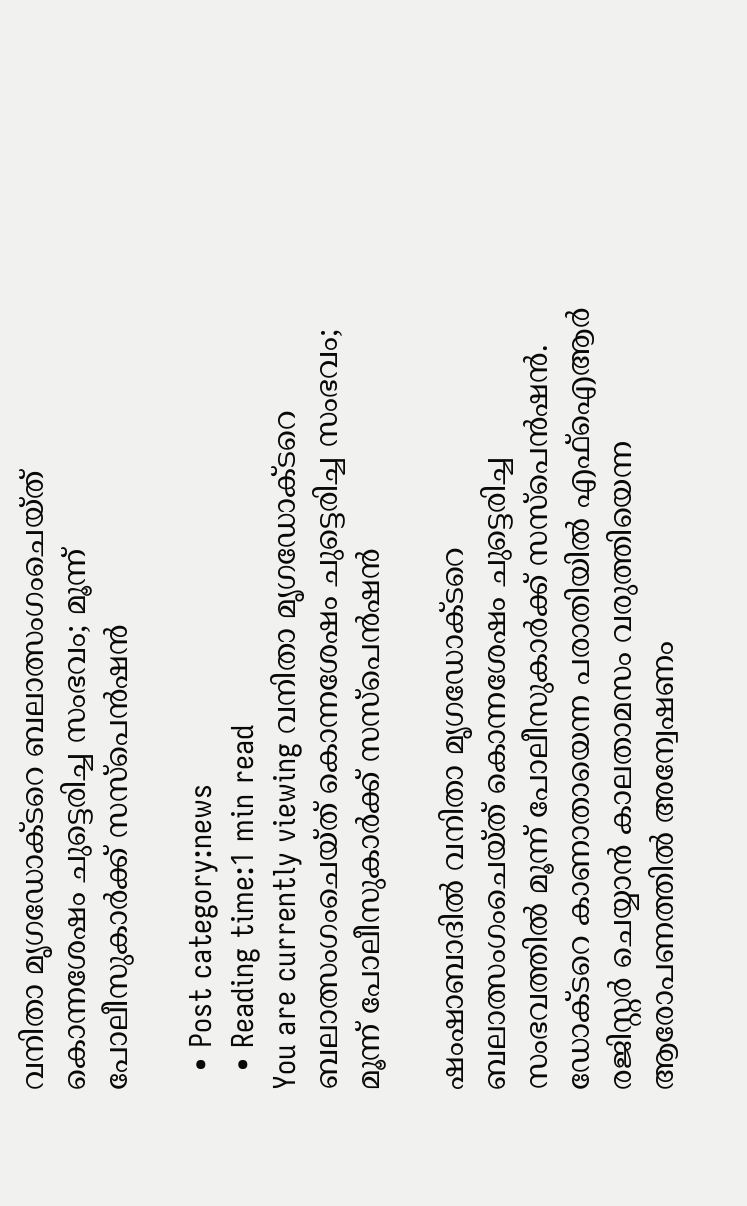വനിതാ മൃഗഡോക്ടറെ ബലാത്സംഗംചെയ്ത് കൊന്നശേഷം ചുട്ടെരിച്ച സംഭവം; മൂന്ന് പോലീസുകാര്‍ക്ക് സസ്‌പെന്‍ഷന്‍

  • Post category:news
  • Reading time:1 min read
You are currently viewing വനിതാ മൃഗഡോക്ടറെ ബലാത്സംഗംചെയ്ത് കൊന്നശേഷം ചുട്ടെരിച്ച സംഭവം; മൂന്ന് പോലീസുകാര്‍ക്ക് സസ്‌പെന്‍ഷന്‍

ഷംഷാബാദില്‍ വനിതാ മൃഗഡോക്ടറെ ബലാത്സംഗംചെയ്ത് കൊന്നശേഷം ചുട്ടെരിച്ച സംഭവത്തില്‍ മൂന്ന് പോലീസുകാര്‍ക്ക് സസ്‌പെന്‍ഷന്‍. ഡോക്ടറെ കാണാതായെന്ന പരാതിയില്‍ എഫ്‌ഐആര്‍ രജിസ്റ്റര്‍ ചെയ്യാന്‍ കാലതാമസം വരുത്തിയെന്ന ആരോപണത്തില്‍ അന്വേഷണം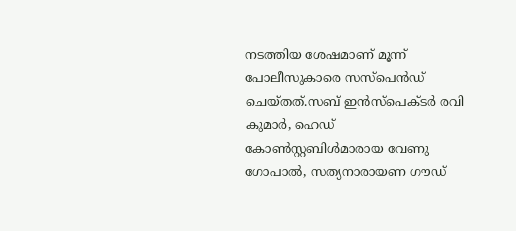നടത്തിയ ശേഷമാണ് മൂന്ന് പോലീസുകാരെ സസ്‌പെന്‍ഡ് ചെയ്തത്.സബ് ഇന്‍സ്‌പെക്ടര്‍ രവി കുമാര്‍, ഹെഡ് കോണ്‍സ്റ്റബിള്‍മാരായ വേണു ഗോപാല്‍, സത്യനാരായണ ഗൗഡ്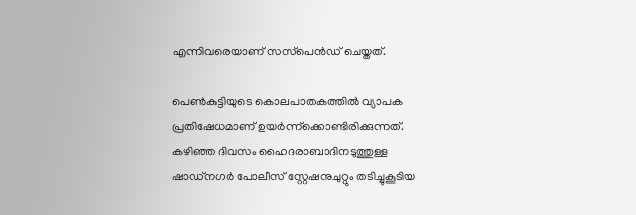എന്നിവരെയാണ് സസ്‌പെന്‍ഡ് ചെയ്തത്.

പെണ്‍കുട്ടിയുടെ കൊലപാതകത്തില്‍ വ്യാപക പ്രതിഷേധമാണ് ഉയര്‍ന്ന്‌ക്കൊണ്ടിരിക്കുന്നത്. കഴിഞ്ഞ ദിവസം ഹൈദരാബാദിനടുത്തുള്ള ഷാഡ്നഗര്‍ പോലീസ് സ്റ്റേഷനുചുറ്റും തടിച്ചുകൂടിയ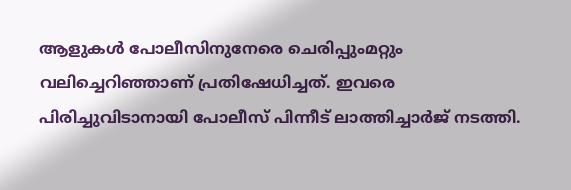ആളുകള്‍ പോലീസിനുനേരെ ചെരിപ്പുംമറ്റും വലിച്ചെറിഞ്ഞാണ് പ്രതിഷേധിച്ചത്. ഇവരെ പിരിച്ചുവിടാനായി പോലീസ് പിന്നീട് ലാത്തിച്ചാര്‍ജ് നടത്തി.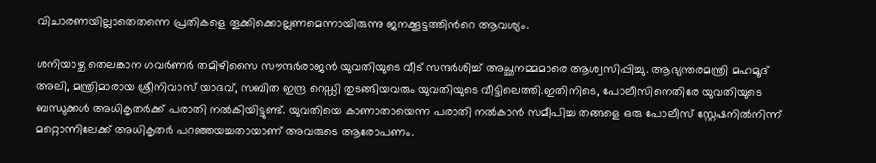വിചാരണയില്ലാതെതന്നെ പ്രതികളെ തൂക്കിക്കൊല്ലണമെന്നായിരുന്നു ജനക്കൂട്ടത്തിന്‍റെ ആവശ്യം.

ശനിയാഴ്ച തെലങ്കാന ഗവര്‍ണര്‍ തമിഴിസൈ സൗന്ദര്‍രാജന്‍ യുവതിയുടെ വീട് സന്ദര്‍ശിച്ച് അച്ഛനമ്മമാരെ ആശ്വസിപ്പിച്ചു. ആഭ്യന്തരമന്ത്രി മഹമൂദ് അലി, മന്ത്രിമാരായ ശ്രീനിവാസ് യാദവ്, സബിത ഇന്ദ്ര റെഡ്ഡി തുടങ്ങിയവരും യുവതിയുടെ വീട്ടിലെത്തി.ഇതിനിടെ, പോലീസിനെതിരേ യുവതിയുടെ ബന്ധുക്കള്‍ അധികൃതര്‍ക്ക് പരാതി നല്‍കിയിട്ടുണ്ട്. യുവതിയെ കാണാതായെന്ന പരാതി നല്‍കാന്‍ സമീപിച്ച തങ്ങളെ ഒരു പോലീസ് സ്റ്റേഷനില്‍നിന്ന് മറ്റൊന്നിലേക്ക് അധികൃതര്‍ പറഞ്ഞയച്ചതായാണ് അവരുടെ ആരോപണം.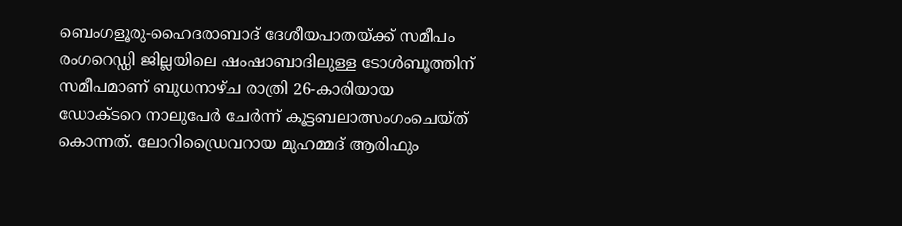ബെംഗളൂരു-ഹൈദരാബാദ് ദേശീയപാതയ്ക്ക് സമീപം രംഗറെഡ്ഡി ജില്ലയിലെ ഷംഷാബാദിലുള്ള ടോള്‍ബൂത്തിന് സമീപമാണ് ബുധനാഴ്ച രാത്രി 26-കാരിയായ ഡോക്ടറെ നാലുപേര്‍ ചേര്‍ന്ന് കൂട്ടബലാത്സംഗംചെയ്ത് കൊന്നത്. ലോറിഡ്രൈവറായ മുഹമ്മദ് ആരിഫും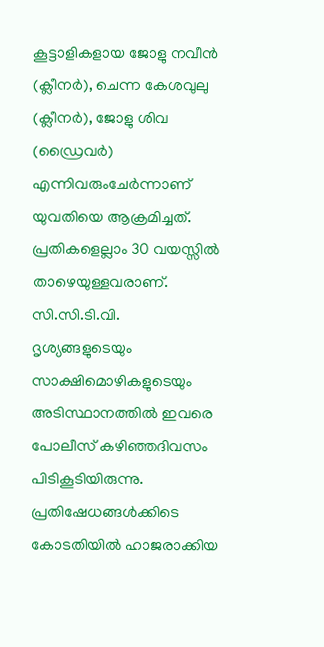കൂട്ടാളികളായ ജോളു നവീന്‍ (ക്ലീനര്‍), ചെന്ന കേശവുലു (ക്ലീനര്‍), ജോളു ശിവ (ഡ്രൈവര്‍) എന്നിവരുംചേര്‍ന്നാണ് യുവതിയെ ആക്രമിച്ചത്. പ്രതികളെല്ലാം 30 വയസ്സില്‍ താഴെയുള്ളവരാണ്. സി.സി.ടി.വി. ദൃശ്യങ്ങളുടെയും സാക്ഷിമൊഴികളുടെയും അടിസ്ഥാനത്തില്‍ ഇവരെ പോലീസ് കഴിഞ്ഞദിവസം പിടികൂടിയിരുന്നു. പ്രതിഷേധങ്ങള്‍ക്കിടെ കോടതിയില്‍ ഹാജരാക്കിയ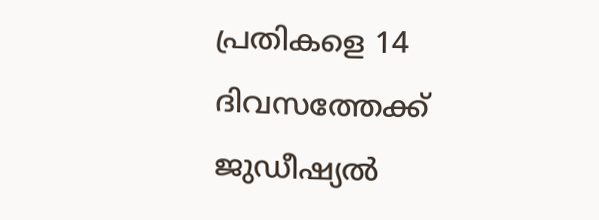പ്രതികളെ 14 ദിവസത്തേക്ക് ജുഡീഷ്യല്‍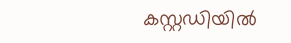കസ്റ്റഡിയില്‍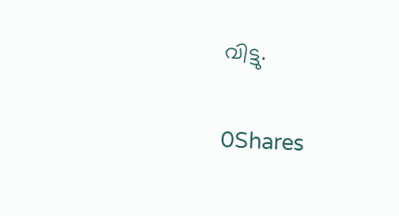വിട്ടു.

0Shares